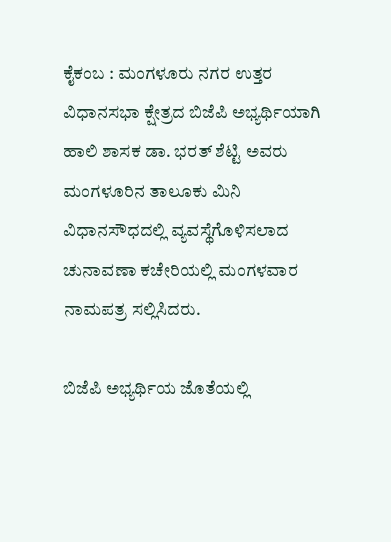ಕೈಕಂಬ : ಮಂಗಳೂರು ನಗರ ಉತ್ತರ ವಿಧಾನಸಭಾ ಕ್ಷೇತ್ರದ ಬಿಜೆಪಿ ಅಭ್ಯರ್ಥಿಯಾಗಿ ಹಾಲಿ ಶಾಸಕ ಡಾ. ಭರತ್ ಶೆಟ್ಟಿ ಅವರು ಮಂಗಳೂರಿನ ತಾಲೂಕು ಮಿನಿ ವಿಧಾನಸೌಧದಲ್ಲಿ ವ್ಯವಸ್ಥೆಗೊಳಿಸಲಾದ ಚುನಾವಣಾ ಕಚೇರಿಯಲ್ಲಿ ಮಂಗಳವಾರ ನಾಮಪತ್ರ ಸಲ್ಲಿಸಿದರು.

ಬಿಜೆಪಿ ಅಭ್ಯರ್ಥಿಯ ಜೊತೆಯಲ್ಲಿ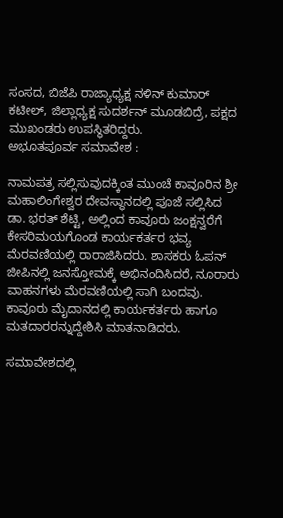ಸಂಸದ, ಬಿಜೆಪಿ ರಾಜ್ಯಾಧ್ಯಕ್ಷ ನಳಿನ್ ಕುಮಾರ್ ಕಟೀಲ್, ಜಿಲ್ಲಾಧ್ಯಕ್ಷ ಸುದರ್ಶನ್ ಮೂಡಬಿದ್ರೆ, ಪಕ್ಷದ ಮುಖಂಡರು ಉಪಸ್ಥಿತರಿದ್ದರು.
ಅಭೂತಪೂರ್ವ ಸಮಾವೇಶ :

ನಾಮಪತ್ರ ಸಲ್ಲಿಸುವುದಕ್ಕಿಂತ ಮುಂಚೆ ಕಾವೂರಿನ ಶ್ರೀ ಮಹಾಲಿಂಗೇಶ್ವರ ದೇವಸ್ಥಾನದಲ್ಲಿ ಪೂಜೆ ಸಲ್ಲಿಸಿದ ಡಾ. ಭರತ್ ಶೆಟ್ಟಿ, ಅಲ್ಲಿಂದ ಕಾವೂರು ಜಂಕ್ಷನ್ವರೆಗೆ ಕೇಸರಿಮಯಗೊಂಡ ಕಾರ್ಯಕರ್ತರ ಭವ್ಯ ಮೆರವಣಿಯಲ್ಲಿ ರಾರಾಜಿಸಿದರು. ಶಾಸಕರು ಓಪನ್ ಜೀಪಿನಲ್ಲಿ ಜನಸ್ತೋಮಕ್ಕೆ ಅಭಿನಂದಿಸಿದರೆ, ನೂರಾರು ವಾಹನಗಳು ಮೆರವಣಿಯಲ್ಲಿ ಸಾಗಿ ಬಂದವು. ಕಾವೂರು ಮೈದಾನದಲ್ಲಿ ಕಾರ್ಯಕರ್ತರು ಹಾಗೂ ಮತದಾರರನ್ನುದ್ದೇಶಿಸಿ ಮಾತನಾಡಿದರು.

ಸಮಾವೇಶದಲ್ಲಿ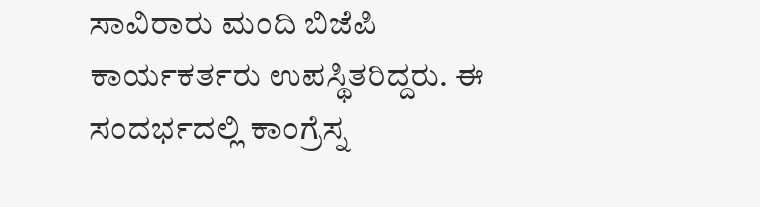ಸಾವಿರಾರು ಮಂದಿ ಬಿಜೆಪಿ ಕಾರ್ಯಕರ್ತರು ಉಪಸ್ಥಿತರಿದ್ದರು. ಈ ಸಂದರ್ಭದಲ್ಲಿ ಕಾಂಗ್ರೆಸ್ನ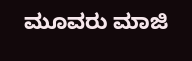ಮೂವರು ಮಾಜಿ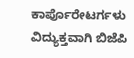ಕಾರ್ಪೊರೇಟರ್ಗಳು ವಿದ್ಯುಕ್ತವಾಗಿ ಬಿಜೆಪಿ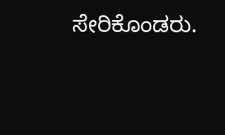ಸೇರಿಕೊಂಡರು.